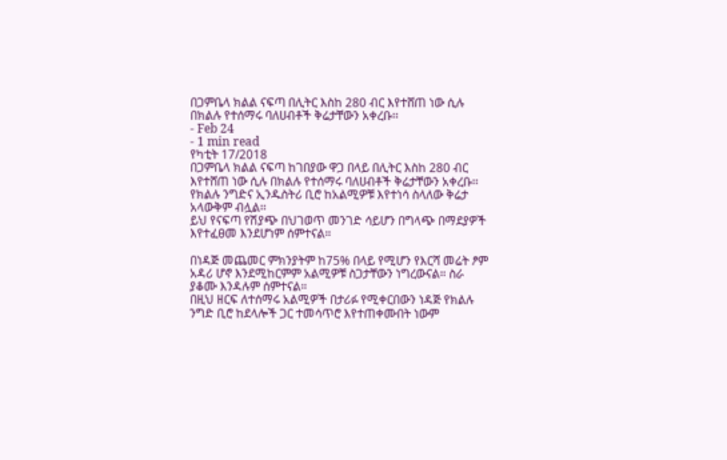በጋምቤላ ክልል ናፍጣ በሊትር እስከ 280 ብር እየተሸጠ ነው ሲሉ በክልሉ የተሰማሩ ባለሀብቶች ቅሬታቸውን አቀረቡ፡፡
- Feb 24
- 1 min read
የካቲት 17/2018
በጋምቤላ ክልል ናፍጣ ከገበያው ዋጋ በላይ በሊትር እስከ 280 ብር እየተሸጠ ነው ሲሉ በክልሉ የተሰማሩ ባለሀብቶች ቅሬታቸውን አቀረቡ፡፡
የክልሉ ንግድና ኢንዱስትሪ ቢሮ ከአልሚዎቹ እየተነሳ ስላለው ቅሬታ አላውቅም ብሏል፡፡
ይህ የናፍጣ የሽያጭ በህገወጥ መንገድ ሳይሆን በግላጭ በማደያዎች እየተፈፀመ እንደሆነም ሰምተናል።

በነዳጅ መጨመር ምክንያትም ከ75% በላይ የሚሆን የእርሻ መሬት ፆም አዳሪ ሆኖ እንደሚከርምም አልሚዎቹ ስጋታቸውን ነግረውናል። ስራ ያቆሙ እንዳሉም ሰምተናል።
በዚህ ዘርፍ ለተሰማሩ አልሚዎች በታሪፉ የሚቀርበውን ነዳጅ የክልሉ ንግድ ቢሮ ከደላሎች ጋር ተመሳጥሮ እየተጠቀሙበት ነውም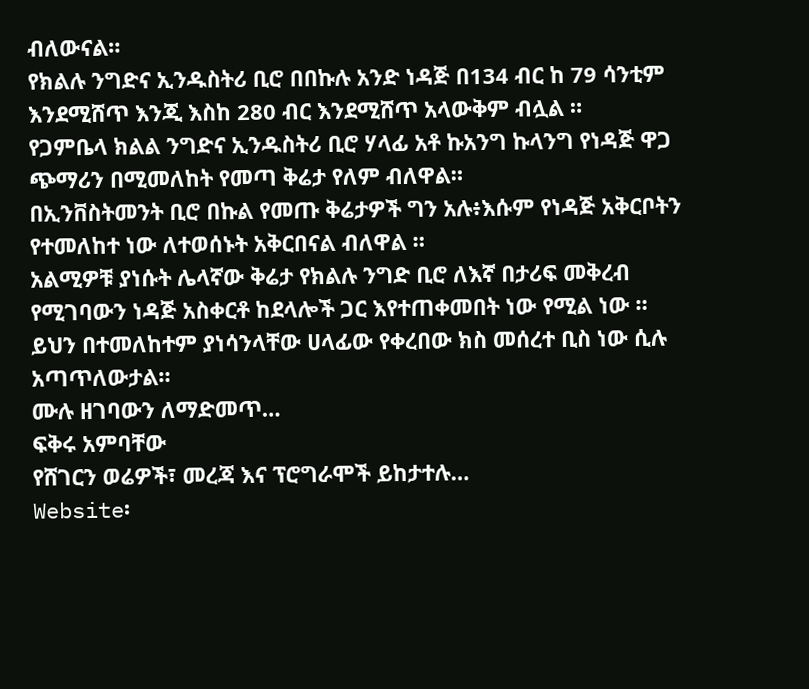ብለውናል።
የክልሉ ንግድና ኢንዱስትሪ ቢሮ በበኩሉ አንድ ነዳጅ በ134 ብር ከ 79 ሳንቲም እንደሚሸጥ እንጂ እስከ 280 ብር እንደሚሸጥ አላውቅም ብሏል ።
የጋምቤላ ክልል ንግድና ኢንዱስትሪ ቢሮ ሃላፊ አቶ ኩአንግ ኩላንግ የነዳጅ ዋጋ ጭማሪን በሚመለከት የመጣ ቅሬታ የለም ብለዋል።
በኢንቨስትመንት ቢሮ በኩል የመጡ ቅሬታዎች ግን አሉ፥እሱም የነዳጅ አቅርቦትን የተመለከተ ነው ለተወሰኑት አቅርበናል ብለዋል ።
አልሚዎቹ ያነሱት ሌላኛው ቅሬታ የክልሉ ንግድ ቢሮ ለእኛ በታሪፍ መቅረብ የሚገባውን ነዳጅ አስቀርቶ ከደላሎች ጋር እየተጠቀመበት ነው የሚል ነው ።
ይህን በተመለከተም ያነሳንላቸው ሀላፊው የቀረበው ክስ መሰረተ ቢስ ነው ሲሉ አጣጥለውታል።
ሙሉ ዘገባውን ለማድመጥ…
ፍቅሩ አምባቸው
የሸገርን ወሬዎች፣ መረጃ እና ፕሮግራሞች ይከታተሉ…
Website፡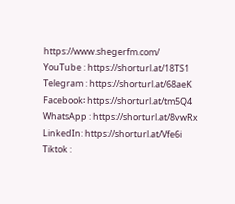https://www.shegerfm.com/
YouTube : https://shorturl.at/18TS1
Telegram : https://shorturl.at/68aeK
Facebook፡ https://shorturl.at/tm5Q4
WhatsApp : https://shorturl.at/8vwRx
LinkedIn: https://shorturl.at/Vfe6i
Tiktok :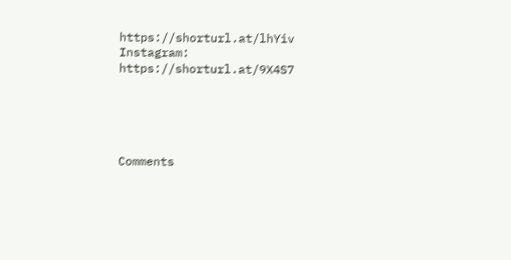https://shorturl.at/lhYiv
Instagram: https://shorturl.at/9X4S7





Comments